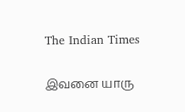The Indian Times

இவனை யாரு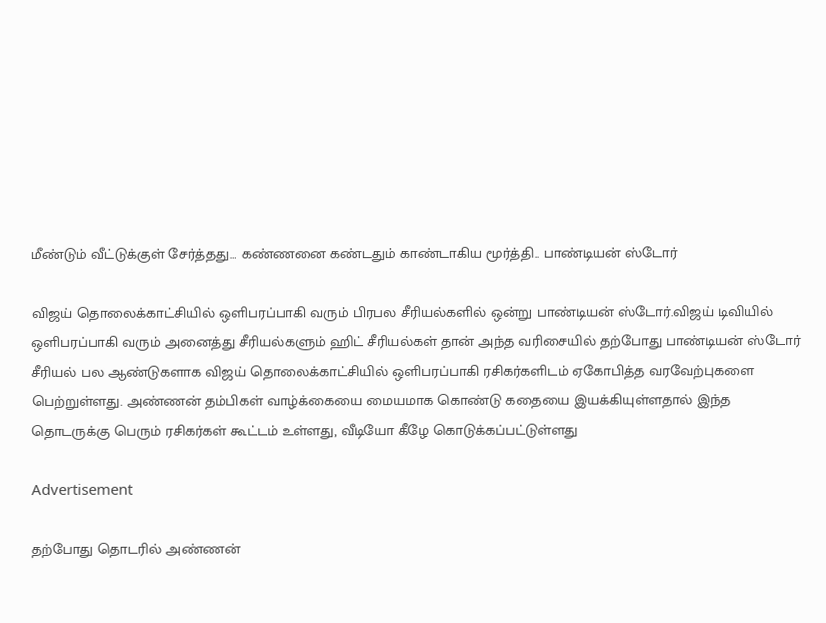மீண்டும் வீட்டுக்குள் சேர்த்தது… கண்ணனை கண்டதும் காண்டாகிய மூர்த்தி.. பாண்டியன் ஸ்டோர்

விஜய் தொலைக்காட்சியில் ஒளிபரப்பாகி வரும் பிரபல சீரியல்களில் ஒன்று பாண்டியன் ஸ்டோர்.விஜய் டிவியில் ஒளிபரப்பாகி வரும் அனைத்து சீரியல்களும் ஹிட் சீரியல்கள் தான் அந்த வரிசையில் தற்போது பாண்டியன் ஸ்டோர் சீரியல் பல ஆண்டுகளாக விஜய் தொலைக்காட்சியில் ஒளிபரப்பாகி ரசிகர்களிடம் ஏகோபித்த வரவேற்புகளை பெற்றுள்ளது. அண்ணன் தம்பிகள் வாழ்க்கையை மையமாக கொண்டு கதையை இயக்கியுள்ளதால் இந்த தொடருக்கு பெரும் ரசிகர்கள் கூட்டம் உள்ளது, வீடியோ கீழே கொடுக்கப்பட்டுள்ளது

Advertisement

தற்போது தொடரில் அண்ணன்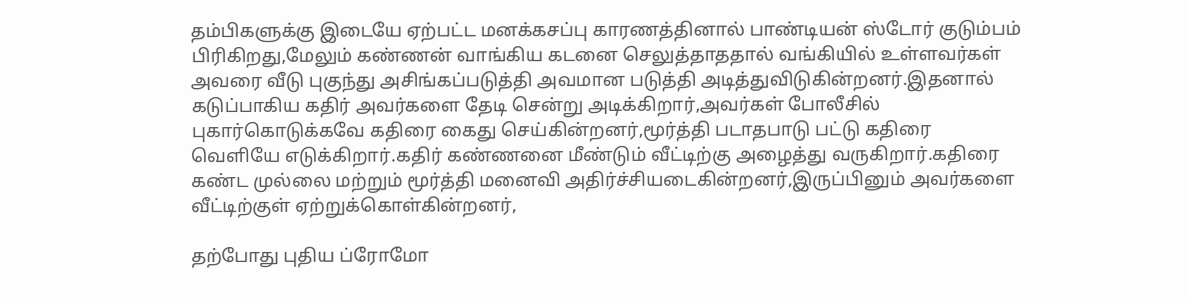தம்பிகளுக்கு இடையே ஏற்பட்ட மனக்கசப்பு காரணத்தினால் பாண்டியன் ஸ்டோர் குடும்பம் பிரிகிறது,மேலும் கண்ணன் வாங்கிய கடனை செலுத்தாததால் வங்கியில் உள்ளவர்கள் அவரை வீடு புகுந்து அசிங்கப்படுத்தி அவமான படுத்தி அடித்துவிடுகின்றனர்.இதனால் கடுப்பாகிய கதிர் அவர்களை தேடி சென்று அடிக்கிறார்,அவர்கள் போலீசில் புகார்கொடுக்கவே கதிரை கைது செய்கின்றனர்,மூர்த்தி படாதபாடு பட்டு கதிரை வெளியே எடுக்கிறார்.கதிர் கண்ணனை மீண்டும் வீட்டிற்கு அழைத்து வருகிறார்.கதிரை கண்ட முல்லை மற்றும் மூர்த்தி மனைவி அதிர்ச்சியடைகின்றனர்,இருப்பினும் அவர்களை வீட்டிற்குள் ஏற்றுக்கொள்கின்றனர்,

தற்போது புதிய ப்ரோமோ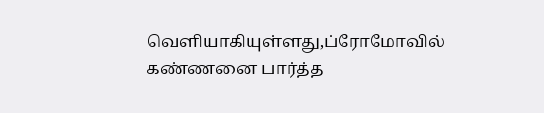வெளியாகியுள்ளது,ப்ரோமோவில் கண்ணனை பார்த்த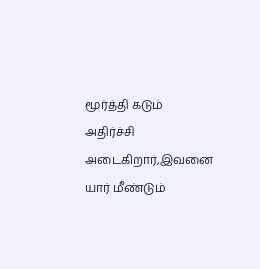மூர்த்தி கடும் அதிர்ச்சி அடைகிறார்,இவனை யார் மீண்டும்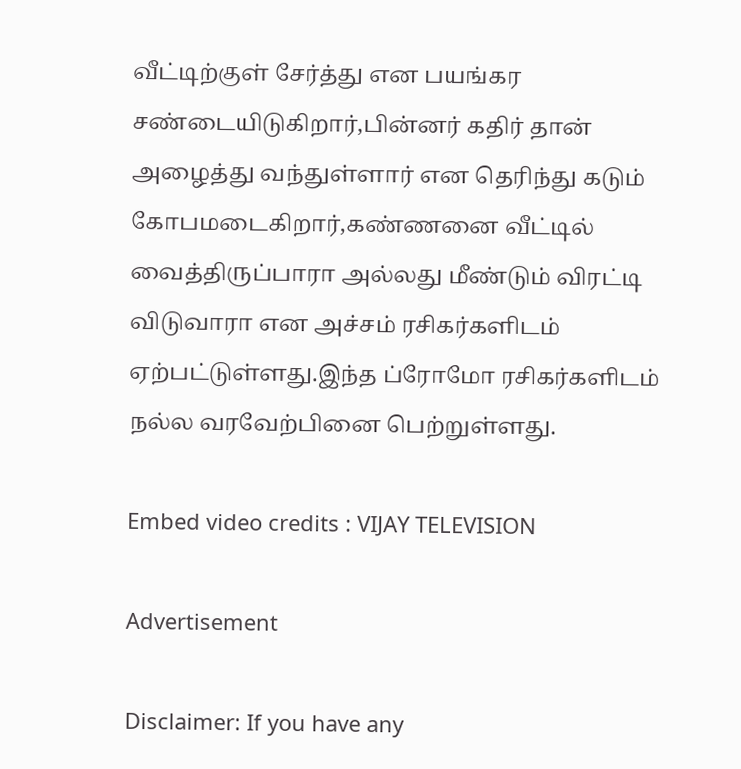வீட்டிற்குள் சேர்த்து என பயங்கர சண்டையிடுகிறார்,பின்னர் கதிர் தான் அழைத்து வந்துள்ளார் என தெரிந்து கடும் கோபமடைகிறார்,கண்ணனை வீட்டில் வைத்திருப்பாரா அல்லது மீண்டும் விரட்டி விடுவாரா என அச்சம் ரசிகர்களிடம் ஏற்பட்டுள்ளது.இந்த ப்ரோமோ ரசிகர்களிடம் நல்ல வரவேற்பினை பெற்றுள்ளது.

Embed video credits : VIJAY TELEVISION

Advertisement

Disclaimer: If you have any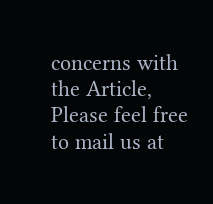concerns with the Article, Please feel free to mail us at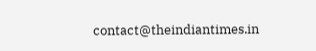contact@theindiantimes.in